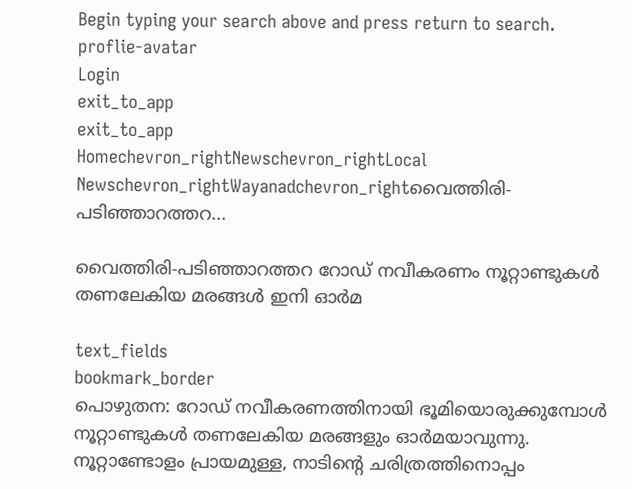Begin typing your search above and press return to search.
proflie-avatar
Login
exit_to_app
exit_to_app
Homechevron_rightNewschevron_rightLocal Newschevron_rightWayanadchevron_rightവൈത്തിരി-പടിഞ്ഞാറത്തറ...

വൈത്തിരി-പടിഞ്ഞാറത്തറ റോഡ് നവീകരണം നൂറ്റാണ്ടുകൾ തണലേകിയ മരങ്ങൾ ഇനി ഓർമ

text_fields
bookmark_border
പൊഴുതന: റോഡ് നവീകരണത്തിനായി ഭൂമിയൊരുക്കുമ്പോൾ നൂറ്റാണ്ടുകൾ തണലേകിയ മരങ്ങളും ഓർമയാവുന്നു. നൂറ്റാണ്ടോളം പ്രായമുള്ള, നാടിന്‍റെ ചരിത്രത്തിനൊപ്പം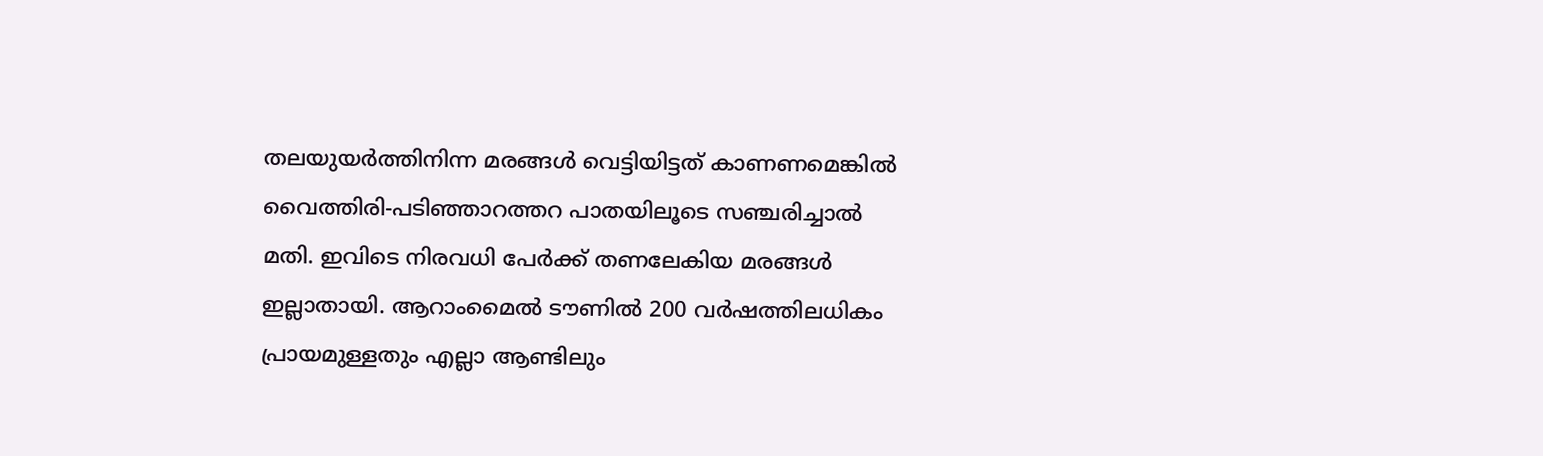തലയുയർത്തിനിന്ന മരങ്ങൾ വെട്ടിയിട്ടത് കാണണമെങ്കിൽ വൈത്തിരി-പടിഞ്ഞാറത്തറ പാതയിലൂടെ സഞ്ചരിച്ചാൽ മതി. ഇവിടെ നിരവധി പേർക്ക് തണലേകിയ മരങ്ങൾ ഇല്ലാതായി. ആറാംമൈൽ ടൗണിൽ 200 വർഷത്തിലധികം പ്രായമുള്ളതും എല്ലാ ആണ്ടിലും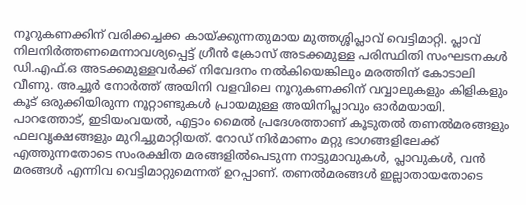നൂറുകണക്കിന് വരിക്കച്ചക്ക കായ്ക്കുന്നതുമായ മുത്തശ്ശിപ്ലാവ് വെട്ടിമാറ്റി. പ്ലാവ് നിലനിർത്തണമെന്നാവശ്യപ്പെട്ട് ഗ്രീൻ ക്രോസ് അടക്കമുള്ള പരിസ്ഥിതി സംഘടനകൾ ഡി.എഫ്.ഒ അടക്കമുള്ളവർക്ക് നിവേദനം നൽകിയെങ്കിലും മരത്തിന് കോടാലി വീണു. അച്ചൂർ നോർത്ത് അയിനി വളവിലെ നൂറുകണക്കിന് വവ്വാലുകളും കിളികളും കൂട് ഒരുക്കിയിരുന്ന നൂറ്റാണ്ടുകൾ പ്രായമുള്ള അയിനിപ്ലാവും ഓർമയായി. പാറത്തോട്, ഇടിയംവയൽ, എട്ടാം മൈൽ പ്രദേശത്താണ് കൂടുതൽ തണൽമരങ്ങളും ഫലവൃക്ഷങ്ങളും മുറിച്ചുമാറ്റിയത്. റോഡ് നിർമാണം മറ്റു ഭാഗങ്ങളിലേക്ക് എത്തുന്നതോടെ സംരക്ഷിത മരങ്ങളിൽപെടുന്ന നാട്ടുമാവുകൾ, പ്ലാവുകൾ, വൻ മരങ്ങൾ എന്നിവ വെട്ടിമാറ്റുമെന്നത് ഉറപ്പാണ്. തണൽമരങ്ങൾ ഇല്ലാതായതോടെ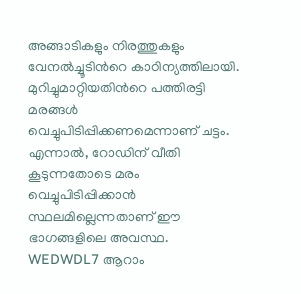അങ്ങാടികളും നിരത്തുകളും വേനൽച്ചൂടിന്‍റെ കാഠിന്യത്തിലായി. മുറിച്ചുമാറ്റിയതിന്‍റെ പത്തിരട്ടി മരങ്ങൾ വെച്ചുപിടിപ്പിക്കണമെന്നാണ് ചട്ടം. എന്നാൽ, റോഡിന് വീതി കൂടുന്നതോടെ മരം വെച്ചുപിടിപ്പിക്കാൻ സ്ഥലമില്ലെന്നതാണ് ഈ ഭാഗങ്ങളിലെ അവസ്ഥ. WEDWDL7 ആറാം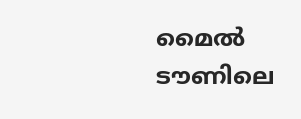മൈൽ ടൗണിലെ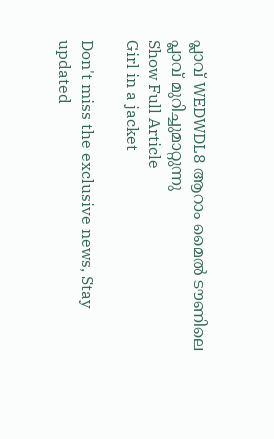പ്ലാവ് WEDWDL8 ആറാം മൈൽ ടൗണിലെ പ്ലാവ് മുറിച്ചുമാറ്റുന്നു
Show Full Article
Girl in a jacket

Don't miss the exclusive news, Stay updated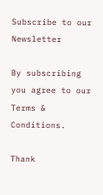Subscribe to our Newsletter

By subscribing you agree to our Terms & Conditions.

Thank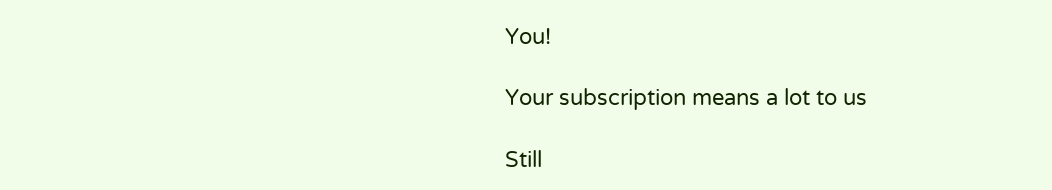You!

Your subscription means a lot to us

Still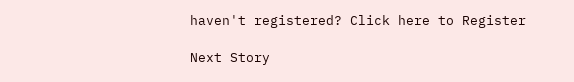haven't registered? Click here to Register

Next Story